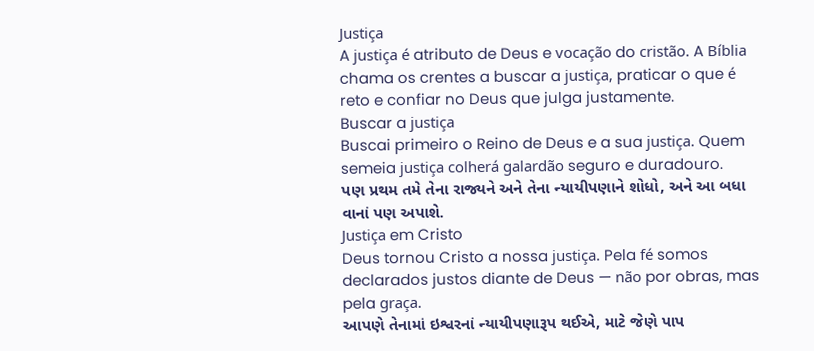Justiça
A justiça é atributo de Deus e vocação do cristão. A Bíblia chama os crentes a buscar a justiça, praticar o que é reto e confiar no Deus que julga justamente.
Buscar a justiça
Buscai primeiro o Reino de Deus e a sua justiça. Quem semeia justiça colherá galardão seguro e duradouro.
પણ પ્રથમ તમે તેના રાજ્યને અને તેના ન્યાયીપણાને શોધો, અને આ બધા વાનાં પણ અપાશે.
Justiça em Cristo
Deus tornou Cristo a nossa justiça. Pela fé somos declarados justos diante de Deus — não por obras, mas pela graça.
આપણે તેનામાં ઇશ્વરનાં ન્યાયીપણારૂપ થઈએ, માટે જેણે પાપ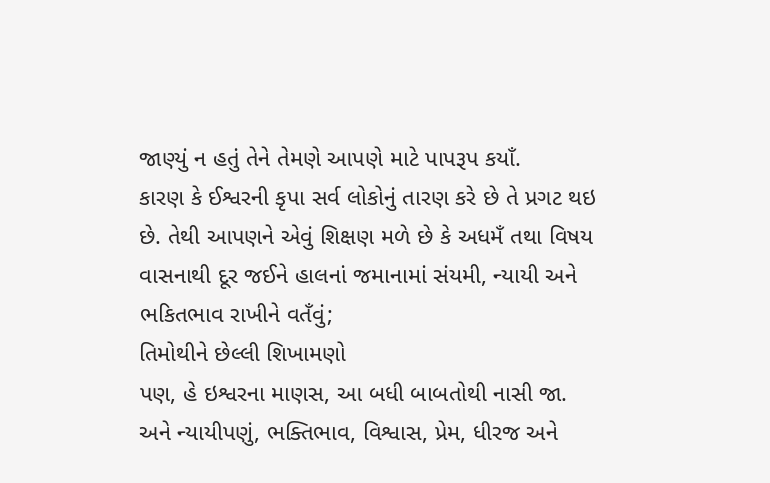જાણ્યું ન હતું તેને તેમણે આપણે માટે પાપરૂપ કયાઁ.
કારણ કે ઈશ્વરની કૃપા સર્વ લોકોનું તારણ કરે છે તે પ્રગટ થઇ છે. તેથી આપણને એવું શિક્ષણ મળે છે કે અધમઁ તથા વિષય વાસનાથી દૂર જઈને હાલનાં જમાનામાં સંયમી, ન્યાયી અને ભકિતભાવ રાખીને વતઁવું;
તિમોથીને છેલ્લી શિખામણો
પણ, હે ઇશ્વરના માણસ, આ બધી બાબતોથી નાસી જા. અને ન્યાયીપણું, ભક્તિભાવ, વિશ્વાસ, પ્રેમ, ધીરજ અને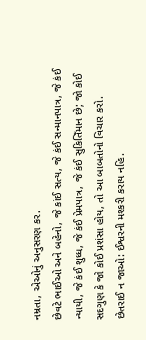નમ્રતા, એઓનું અનુસરણ કર.
છેવટે ભાઈઓ અને બહેનો, જે કાંઈ સત્ય, જે કંઈ સન્માનપાત્ર, જે કંઈ ન્યાયી, જે કંઈ શુધ્ધ, જે કંઈ પ્રેમપાત્ર, જે કંઈ સુકિતિઁમાન છે; જો કોઈ સદગુણ કે જો કોઈ પ્રશંસા હોય, તો આ બાબતોનો વિચાર કરો.
છેતરાઈ ન જાઓ: ઈશ્વરની મશ્કરી કરાય નહિ.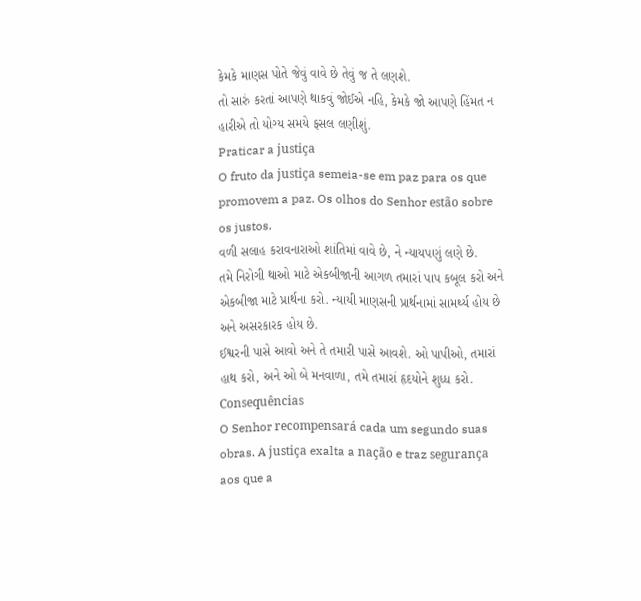કેમકે માણસ પોતે જેવું વાવે છે તેવું જ તે લણશે.
તો સારું કરતાં આપણે થાકવું જોઈએ નહિ, કેમકે જો આપણે હિંમત ન હારીએ તો યોગ્ય સમયે ફસલ લણીશું.
Praticar a justiça
O fruto da justiça semeia-se em paz para os que promovem a paz. Os olhos do Senhor estão sobre os justos.
વળી સલાહ કરાવનારાઓ શાંતિમાં વાવે છે, ને ન્યાયપણું લણે છે.
તમે નિરોગી થાઓ માટે એકબીજાની આગળ તમારાં પાપ કબૂલ કરો અને એકબીજા માટે પ્રાર્થના કરો. ન્યાયી માણસની પ્રાર્થનામાં સામર્થ્ય હોય છે અને અસરકારક હોય છે.
ઈશ્વરની પાસે આવો અને તે તમારી પાસે આવશે. ઓ પાપીઓ, તમારાં હાથ કરો, અને ઓ બે મનવાળા, તમે તમારાં હૃદયોને શુધ્ધ કરો.
Consequências
O Senhor recompensará cada um segundo suas obras. A justiça exalta a nação e traz segurança aos que a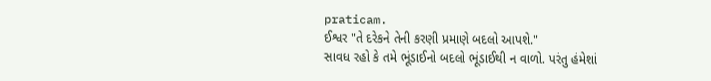praticam.
ઈશ્વર "તે દરેકને તેની કરણી પ્રમાણે બદલો આપશે."
સાવધ રહો કે તમે ભૂંડાઈનો બદલો ભૂંડાઈથી ન વાળો. પરંતુ હંમેશાં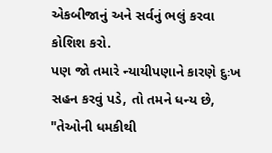એકબીજાનું અને સર્વનું ભલું કરવા કોશિશ કરો.
પણ જો તમારે ન્યાયીપણાને કારણે દુઃખ સહન કરવું પડે, તો તમને ધન્ય છે, "તેઓની ધમકીથી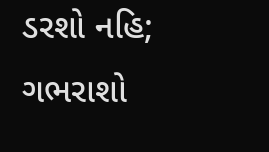ડરશો નહિ; ગભરાશો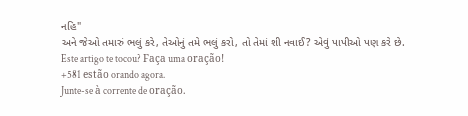નહિ"
અને જેઓ તમારું ભલું કરે, તેઓનું તમે ભલું કરો, તો તેમાં શી નવાઈ? એવું પાપીઓ પણ કરે છે.
Este artigo te tocou? Faça uma oração!
+581 estão orando agora.
Junte-se à corrente de oração.